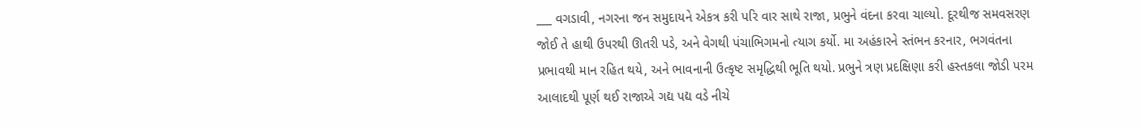___ વગડાવી, નગરના જન સમુદાયને એકત્ર કરી પરિ વાર સાથે રાજા, પ્રભુને વંદના કરવા ચાલ્યો. દૂરથીજ સમવસરણ જોઈ તે હાથી ઉપરથી ઊતરી પડે, અને વેગથી પંચાભિગમનો ત્યાગ કર્યો. મા અહંકારને સ્તંભન કરનાર, ભગવંતના પ્રભાવથી માન રહિત થયે, અને ભાવનાની ઉત્કૃષ્ટ સમૃદ્ધિથી ભૂતિ થયો. પ્રભુને ત્રણ પ્રદક્ષિણા કરી હસ્તકલા જોડી પરમ આલાદથી પૂર્ણ થઈ રાજાએ ગદ્ય પદ્ય વડે નીચે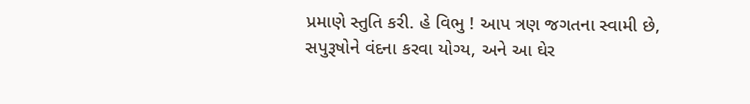પ્રમાણે સ્તુતિ કરી. હે વિભુ ! આપ ત્રણ જગતના સ્વામી છે, સપુરૂષોને વંદના કરવા યોગ્ય, અને આ ઘેર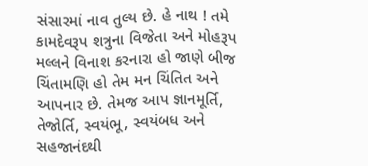સંસારમાં નાવ તુલ્ય છે. હે નાથ ! તમે કામદેવરૂપ શત્રુના વિજેતા અને મોહરૂપ મલ્લને વિનાશ કરનારા હો જાણે બીજ ચિંતામણિ હો તેમ મન ચિંતિત અને આપનાર છે. તેમજ આપ જ્ઞાનમૂર્તિ, તેજોર્તિ, સ્વયંભૂ, સ્વયંબધ અને સહજાનંદથી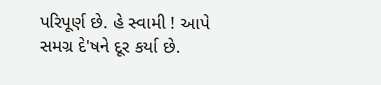પરિપૂર્ણ છે. હે સ્વામી ! આપે સમગ્ર દે'ષને દૂર કર્યા છે.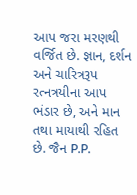આપ જરા મરણથી વર્જિત છે. જ્ઞાન, દર્શન અને ચારિત્રરૂપ રત્નત્રયીના આપ ભંડાર છે, અને માન તથા માયાથી રહિત છે. જૈન P.P.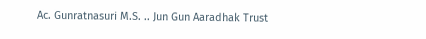Ac. Gunratnasuri M.S. .. Jun Gun Aaradhak Trust